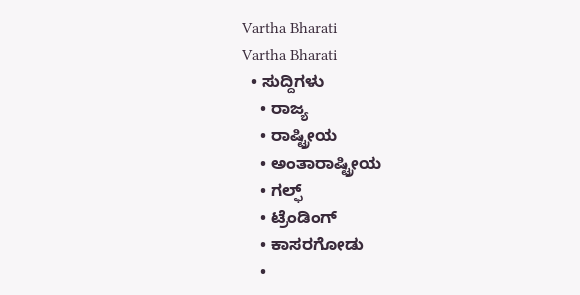Vartha Bharati
Vartha Bharati
  • ಸುದ್ದಿಗಳು
    • ರಾಜ್ಯ
    • ರಾಷ್ಟ್ರೀಯ
    • ಅಂತಾರಾಷ್ಟ್ರೀಯ
    • ಗಲ್ಫ್
    • ಟ್ರೆಂಡಿಂಗ್
    • ಕಾಸರಗೋಡು
    •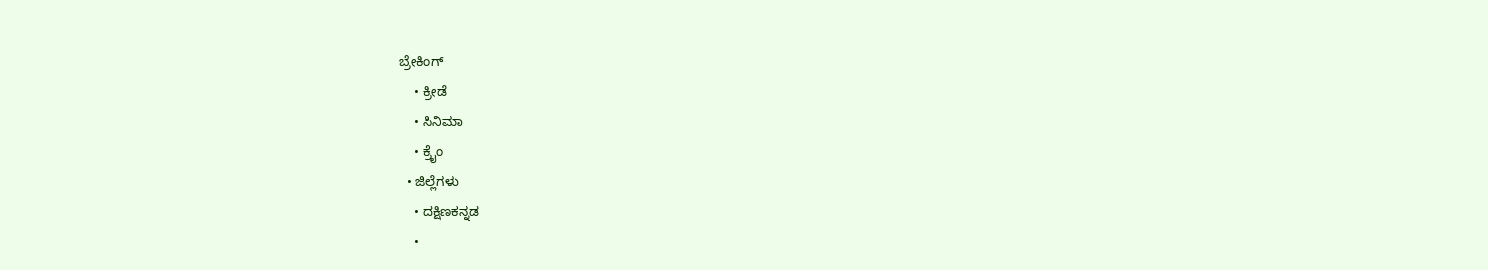ಬ್ರೇಕಿಂಗ್
    • ಕ್ರೀಡೆ
    • ಸಿನಿಮಾ
    • ಕ್ರೈಂ
  • ಜಿಲ್ಲೆಗಳು
    • ದಕ್ಷಿಣಕನ್ನಡ
    •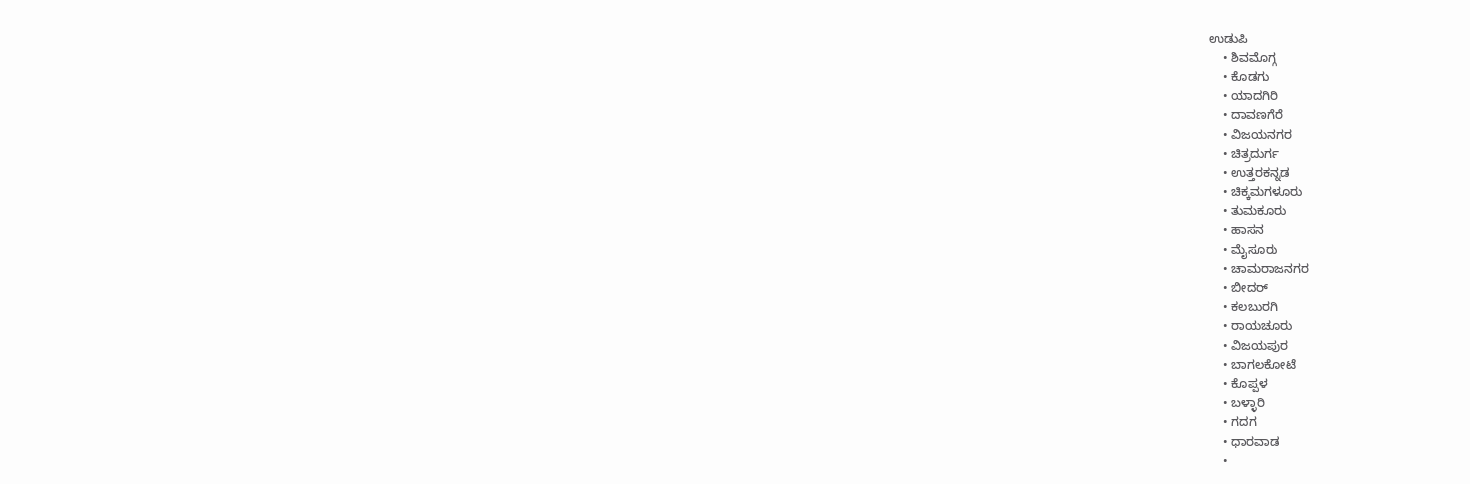ಉಡುಪಿ
    • ಶಿವಮೊಗ್ಗ
    • ಕೊಡಗು
    • ಯಾದಗಿರಿ
    • ದಾವಣಗೆರೆ
    • ವಿಜಯನಗರ
    • ಚಿತ್ರದುರ್ಗ
    • ಉತ್ತರಕನ್ನಡ
    • ಚಿಕ್ಕಮಗಳೂರು
    • ತುಮಕೂರು
    • ಹಾಸನ
    • ಮೈಸೂರು
    • ಚಾಮರಾಜನಗರ
    • ಬೀದರ್‌
    • ಕಲಬುರಗಿ
    • ರಾಯಚೂರು
    • ವಿಜಯಪುರ
    • ಬಾಗಲಕೋಟೆ
    • ಕೊಪ್ಪಳ
    • ಬಳ್ಳಾರಿ
    • ಗದಗ
    • ಧಾರವಾಡ‌
    •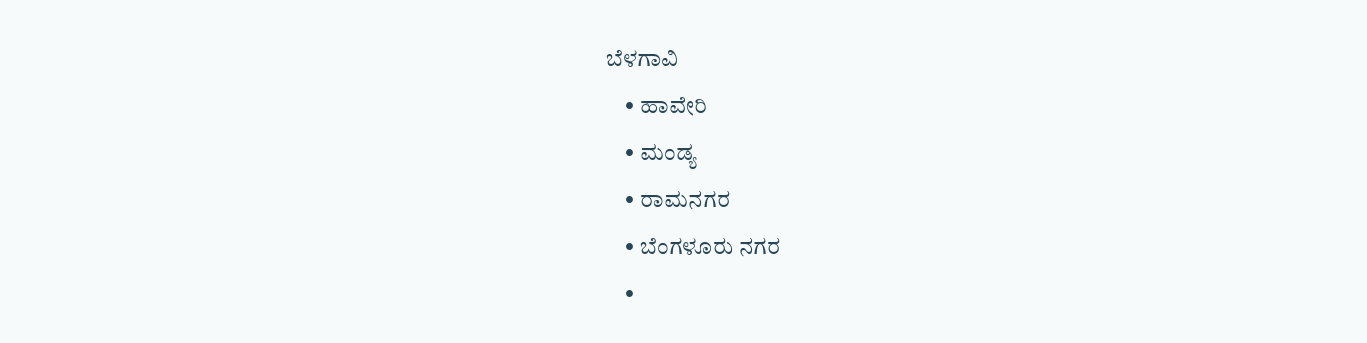ಬೆಳಗಾವಿ
    • ಹಾವೇರಿ
    • ಮಂಡ್ಯ
    • ರಾಮನಗರ
    • ಬೆಂಗಳೂರು ನಗರ
    •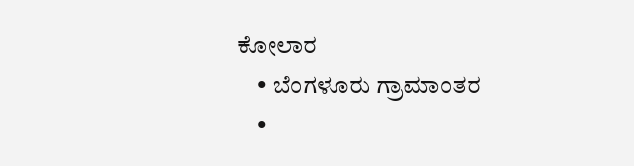ಕೋಲಾರ
    • ಬೆಂಗಳೂರು ಗ್ರಾಮಾಂತರ
    •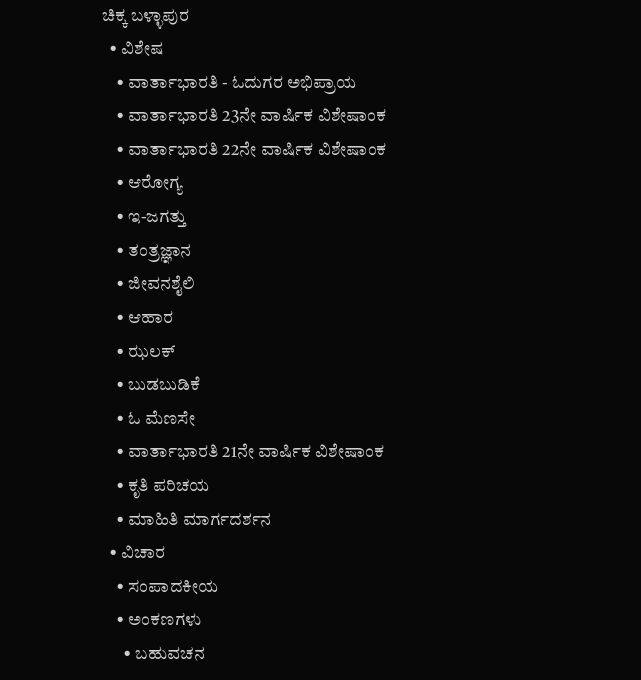ಚಿಕ್ಕ ಬಳ್ಳಾಪುರ
  • ವಿಶೇಷ
    • ವಾರ್ತಾಭಾರತಿ - ಓದುಗರ ಅಭಿಪ್ರಾಯ
    • ವಾರ್ತಾಭಾರತಿ 23ನೇ ವಾರ್ಷಿಕ ವಿಶೇಷಾಂಕ
    • ವಾರ್ತಾಭಾರತಿ 22ನೇ ವಾರ್ಷಿಕ ವಿಶೇಷಾಂಕ
    • ಆರೋಗ್ಯ
    • ಇ-ಜಗತ್ತು
    • ತಂತ್ರಜ್ಞಾನ
    • ಜೀವನಶೈಲಿ
    • ಆಹಾರ
    • ಝಲಕ್
    • ಬುಡಬುಡಿಕೆ
    • ಓ ಮೆಣಸೇ
    • ವಾರ್ತಾಭಾರತಿ 21ನೇ ವಾರ್ಷಿಕ ವಿಶೇಷಾಂಕ
    • ಕೃತಿ ಪರಿಚಯ
    • ಮಾಹಿತಿ ಮಾರ್ಗದರ್ಶನ
  • ವಿಚಾರ
    • ಸಂಪಾದಕೀಯ
    • ಅಂಕಣಗಳು
      • ಬಹುವಚನ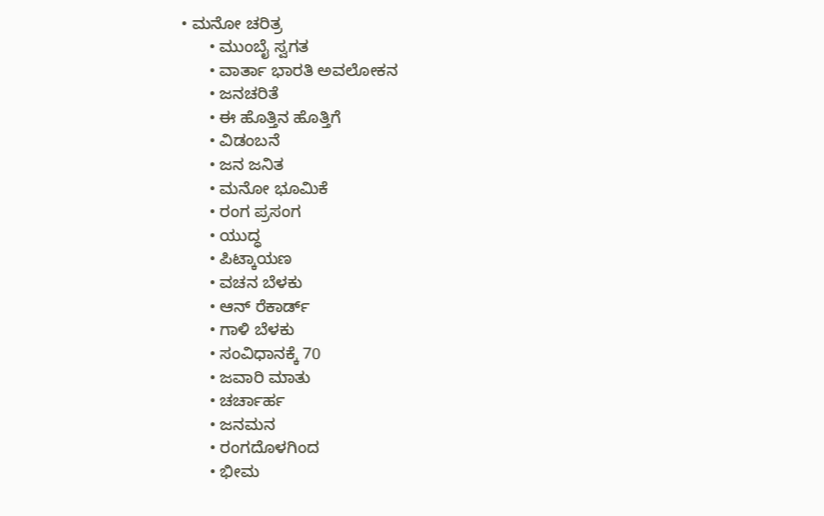• ಮನೋ ಚರಿತ್ರ
      • ಮುಂಬೈ ಸ್ವಗತ
      • ವಾರ್ತಾ ಭಾರತಿ ಅವಲೋಕನ
      • ಜನಚರಿತೆ
      • ಈ ಹೊತ್ತಿನ ಹೊತ್ತಿಗೆ
      • ವಿಡಂಬನೆ
      • ಜನ ಜನಿತ
      • ಮನೋ ಭೂಮಿಕೆ
      • ರಂಗ ಪ್ರಸಂಗ
      • ಯುದ್ಧ
      • ಪಿಟ್ಕಾಯಣ
      • ವಚನ ಬೆಳಕು
      • ಆನ್ ರೆಕಾರ್ಡ್
      • ಗಾಳಿ ಬೆಳಕು
      • ಸಂವಿಧಾನಕ್ಕೆ 70
      • ಜವಾರಿ ಮಾತು
      • ಚರ್ಚಾರ್ಹ
      • ಜನಮನ
      • ರಂಗದೊಳಗಿಂದ
      • ಭೀಮ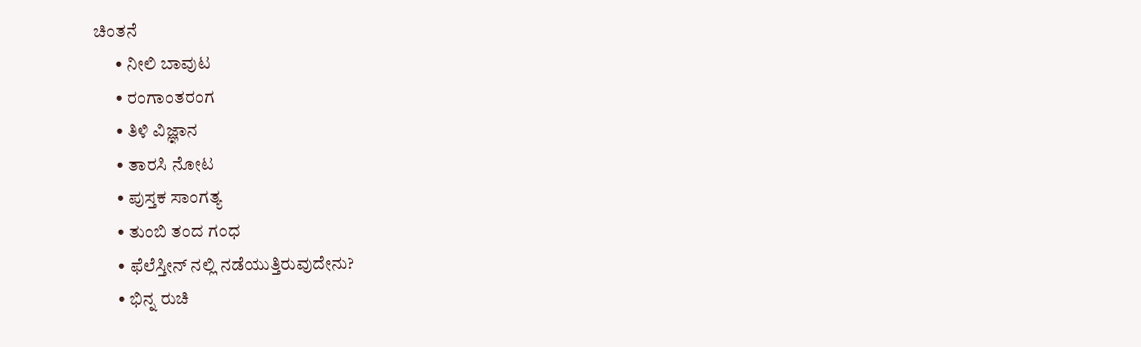ಚಿಂತನೆ
      • ನೀಲಿ ಬಾವುಟ
      • ರಂಗಾಂತರಂಗ
      • ತಿಳಿ ವಿಜ್ಞಾನ
      • ತಾರಸಿ ನೋಟ
      • ಪುಸ್ತಕ ಸಾಂಗತ್ಯ
      • ತುಂಬಿ ತಂದ ಗಂಧ
      • ಫೆಲೆಸ್ತೀನ್ ‌ನಲ್ಲಿ ನಡೆಯುತ್ತಿರುವುದೇನು?
      • ಭಿನ್ನ ರುಚಿ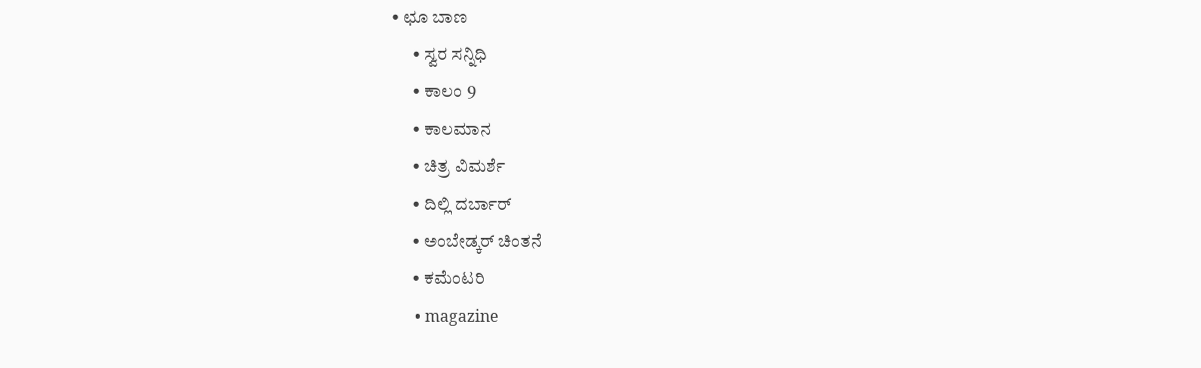• ಛೂ ಬಾಣ
      • ಸ್ವರ ಸನ್ನಿಧಿ
      • ಕಾಲಂ 9
      • ಕಾಲಮಾನ
      • ಚಿತ್ರ ವಿಮರ್ಶೆ
      • ದಿಲ್ಲಿ ದರ್ಬಾರ್
      • ಅಂಬೇಡ್ಕರ್ ಚಿಂತನೆ
      • ಕಮೆಂಟರಿ
      • magazine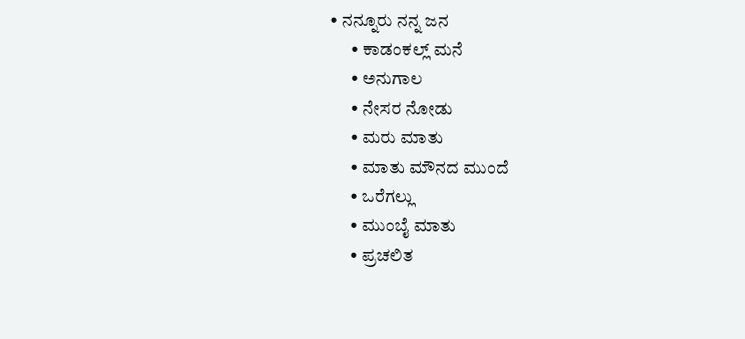• ನನ್ನೂರು ನನ್ನ ಜನ
      • ಕಾಡಂಕಲ್ಲ್ ಮನೆ
      • ಅನುಗಾಲ
      • ನೇಸರ ನೋಡು
      • ಮರು ಮಾತು
      • ಮಾತು ಮೌನದ ಮುಂದೆ
      • ಒರೆಗಲ್ಲು
      • ಮುಂಬೈ ಮಾತು
      • ಪ್ರಚಲಿತ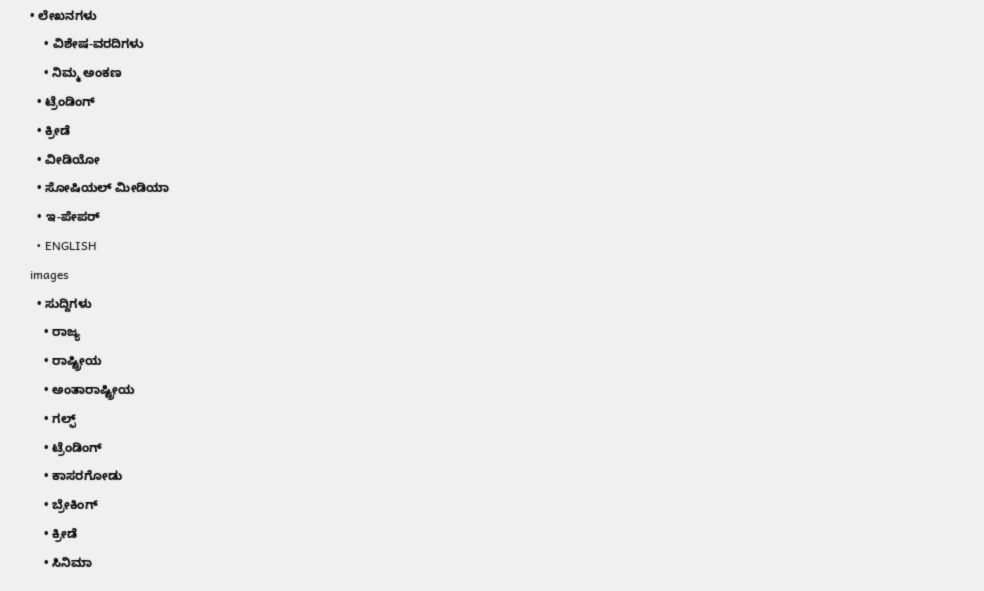• ಲೇಖನಗಳು
    • ವಿಶೇಷ-ವರದಿಗಳು
    • ನಿಮ್ಮ ಅಂಕಣ
  • ಟ್ರೆಂಡಿಂಗ್
  • ಕ್ರೀಡೆ
  • ವೀಡಿಯೋ
  • ಸೋಷಿಯಲ್ ಮೀಡಿಯಾ
  • ಇ-ಪೇಪರ್
  • ENGLISH
images
  • ಸುದ್ದಿಗಳು
    • ರಾಜ್ಯ
    • ರಾಷ್ಟ್ರೀಯ
    • ಅಂತಾರಾಷ್ಟ್ರೀಯ
    • ಗಲ್ಫ್
    • ಟ್ರೆಂಡಿಂಗ್
    • ಕಾಸರಗೋಡು
    • ಬ್ರೇಕಿಂಗ್
    • ಕ್ರೀಡೆ
    • ಸಿನಿಮಾ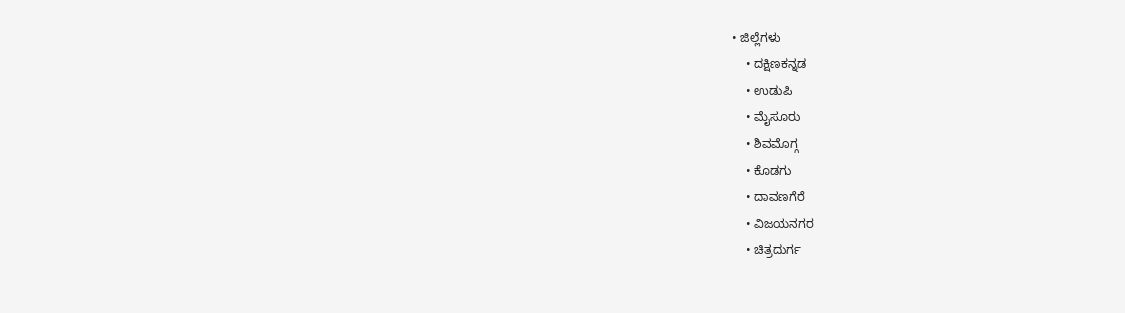• ಜಿಲ್ಲೆಗಳು
    • ದಕ್ಷಿಣಕನ್ನಡ
    • ಉಡುಪಿ
    • ಮೈಸೂರು
    • ಶಿವಮೊಗ್ಗ
    • ಕೊಡಗು
    • ದಾವಣಗೆರೆ
    • ವಿಜಯನಗರ
    • ಚಿತ್ರದುರ್ಗ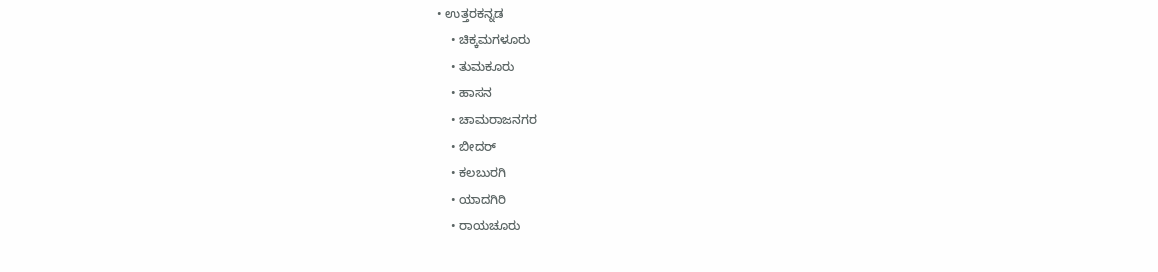• ಉತ್ತರಕನ್ನಡ
    • ಚಿಕ್ಕಮಗಳೂರು
    • ತುಮಕೂರು
    • ಹಾಸನ
    • ಚಾಮರಾಜನಗರ
    • ಬೀದರ್‌
    • ಕಲಬುರಗಿ
    • ಯಾದಗಿರಿ
    • ರಾಯಚೂರು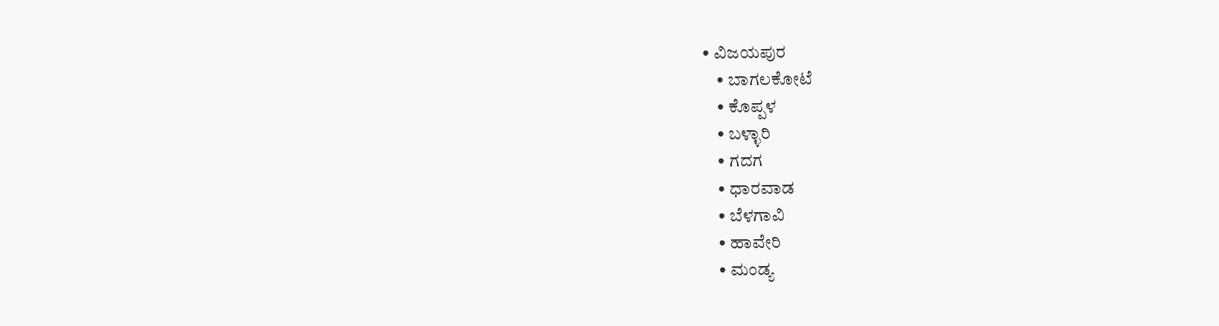• ವಿಜಯಪುರ
    • ಬಾಗಲಕೋಟೆ
    • ಕೊಪ್ಪಳ
    • ಬಳ್ಳಾರಿ
    • ಗದಗ
    • ಧಾರವಾಡ
    • ಬೆಳಗಾವಿ
    • ಹಾವೇರಿ
    • ಮಂಡ್ಯ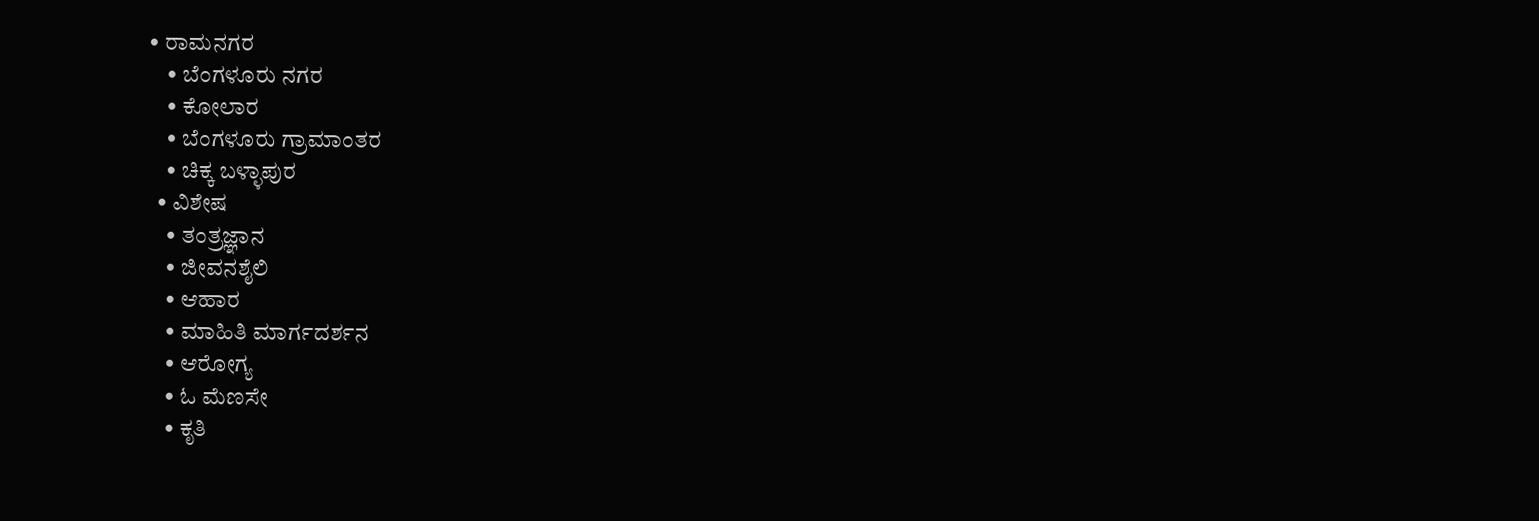• ರಾಮನಗರ
    • ಬೆಂಗಳೂರು ನಗರ
    • ಕೋಲಾರ
    • ಬೆಂಗಳೂರು ಗ್ರಾಮಾಂತರ
    • ಚಿಕ್ಕ ಬಳ್ಳಾಪುರ
  • ವಿಶೇಷ
    • ತಂತ್ರಜ್ಞಾನ
    • ಜೀವನಶೈಲಿ
    • ಆಹಾರ
    • ಮಾಹಿತಿ ಮಾರ್ಗದರ್ಶನ
    • ಆರೋಗ್ಯ
    • ಓ ಮೆಣಸೇ
    • ಕೃತಿ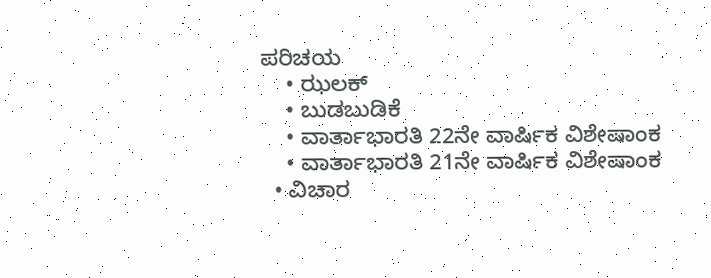ಪರಿಚಯ
    • ಝಲಕ್
    • ಬುಡಬುಡಿಕೆ
    • ವಾರ್ತಾಭಾರತಿ 22ನೇ ವಾರ್ಷಿಕ ವಿಶೇಷಾಂಕ
    • ವಾರ್ತಾಭಾರತಿ 21ನೇ ವಾರ್ಷಿಕ ವಿಶೇಷಾಂಕ
  • ವಿಚಾರ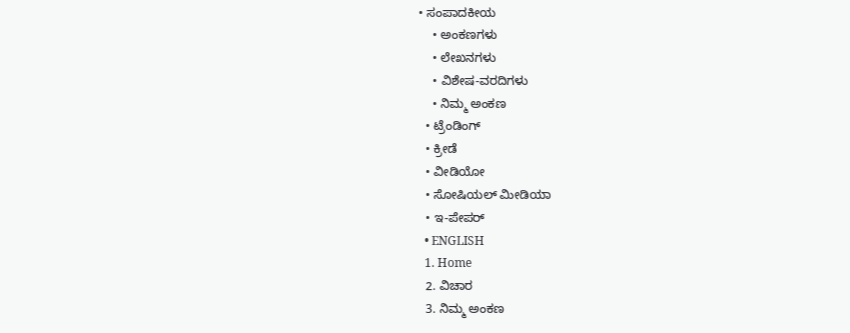• ಸಂಪಾದಕೀಯ
    • ಅಂಕಣಗಳು
    • ಲೇಖನಗಳು
    • ವಿಶೇಷ-ವರದಿಗಳು
    • ನಿಮ್ಮ ಅಂಕಣ
  • ಟ್ರೆಂಡಿಂಗ್
  • ಕ್ರೀಡೆ
  • ವೀಡಿಯೋ
  • ಸೋಷಿಯಲ್ ಮೀಡಿಯಾ
  • ಇ-ಪೇಪರ್
  • ENGLISH
  1. Home
  2. ವಿಚಾರ
  3. ನಿಮ್ಮ ಅಂಕಣ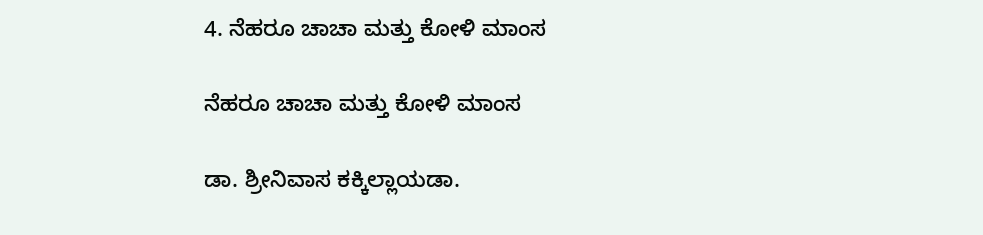4. ನೆಹರೂ ಚಾಚಾ ಮತ್ತು ಕೋಳಿ ಮಾಂಸ

ನೆಹರೂ ಚಾಚಾ ಮತ್ತು ಕೋಳಿ ಮಾಂಸ

ಡಾ. ಶ್ರೀನಿವಾಸ ಕಕ್ಕಿಲ್ಲಾಯಡಾ.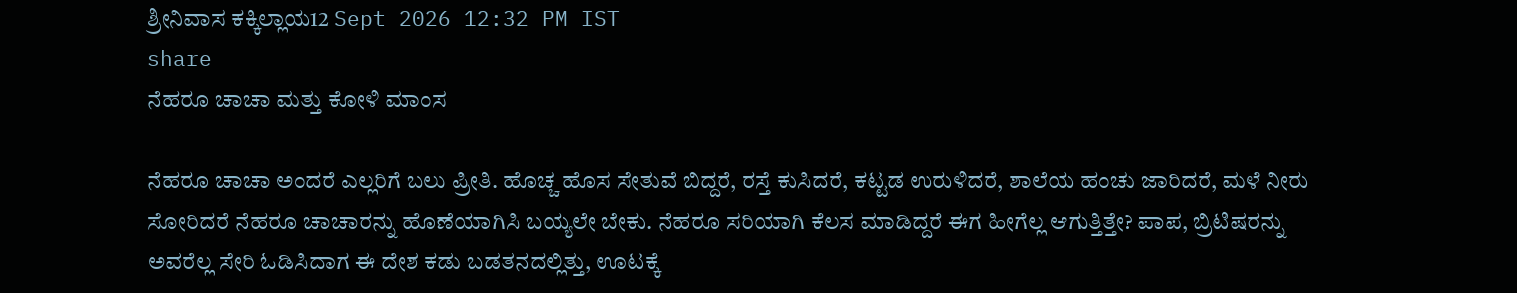ಶ್ರೀನಿವಾಸ ಕಕ್ಕಿಲ್ಲಾಯ12 Sept 2026 12:32 PM IST
share
ನೆಹರೂ ಚಾಚಾ ಮತ್ತು ಕೋಳಿ ಮಾಂಸ

ನೆಹರೂ ಚಾಚಾ ಅಂದರೆ ಎಲ್ಲರಿಗೆ ಬಲು ಪ್ರೀತಿ. ಹೊಚ್ಚ ಹೊಸ ಸೇತುವೆ ಬಿದ್ದರೆ, ರಸ್ತೆ ಕುಸಿದರೆ, ಕಟ್ಟಡ ಉರುಳಿದರೆ, ಶಾಲೆಯ ಹಂಚು ಜಾರಿದರೆ, ಮಳೆ ನೀರು ಸೋರಿದರೆ ನೆಹರೂ ಚಾಚಾರನ್ನು ಹೊಣೆಯಾಗಿಸಿ ಬಯ್ಯಲೇ ಬೇಕು. ನೆಹರೂ ಸರಿಯಾಗಿ ಕೆಲಸ ಮಾಡಿದ್ದರೆ ಈಗ ಹೀಗೆಲ್ಲ ಆಗುತ್ತಿತ್ತೇ? ಪಾಪ, ಬ್ರಿಟಿಷರನ್ನು ಅವರೆಲ್ಲ ಸೇರಿ ಓಡಿಸಿದಾಗ ಈ ದೇಶ ಕಡು ಬಡತನದಲ್ಲಿತ್ತು, ಊಟಕ್ಕೆ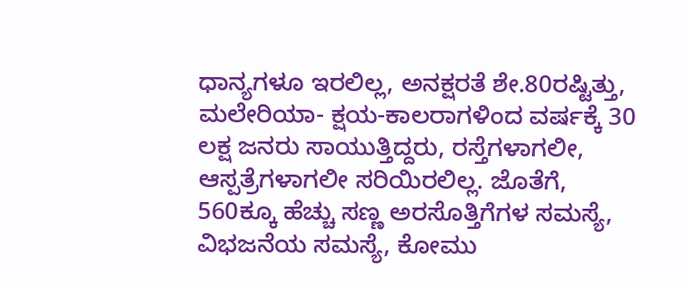ಧಾನ್ಯಗಳೂ ಇರಲಿಲ್ಲ, ಅನಕ್ಷರತೆ ಶೇ.80ರಷ್ಟಿತ್ತು, ಮಲೇರಿಯಾ- ಕ್ಷಯ-ಕಾಲರಾಗಳಿಂದ ವರ್ಷಕ್ಕೆ 30 ಲಕ್ಷ ಜನರು ಸಾಯುತ್ತಿದ್ದರು, ರಸ್ತೆಗಳಾಗಲೀ, ಆಸ್ಪತ್ರೆಗಳಾಗಲೀ ಸರಿಯಿರಲಿಲ್ಲ. ಜೊತೆಗೆ, 560ಕ್ಕೂ ಹೆಚ್ಚು ಸಣ್ಣ ಅರಸೊತ್ತಿಗೆಗಳ ಸಮಸ್ಯೆ, ವಿಭಜನೆಯ ಸಮಸ್ಯೆ, ಕೋಮು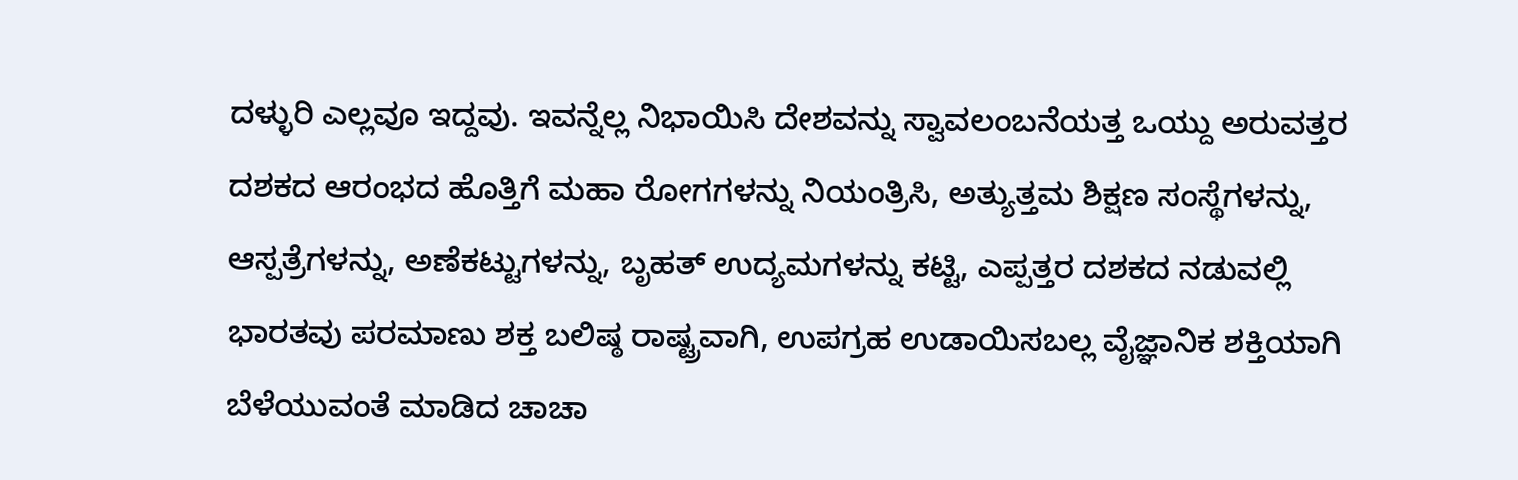ದಳ್ಳುರಿ ಎಲ್ಲವೂ ಇದ್ದವು. ಇವನ್ನೆಲ್ಲ ನಿಭಾಯಿಸಿ ದೇಶವನ್ನು ಸ್ವಾವಲಂಬನೆಯತ್ತ ಒಯ್ದು ಅರುವತ್ತರ ದಶಕದ ಆರಂಭದ ಹೊತ್ತಿಗೆ ಮಹಾ ರೋಗಗಳನ್ನು ನಿಯಂತ್ರಿಸಿ, ಅತ್ಯುತ್ತಮ ಶಿಕ್ಷಣ ಸಂಸ್ಥೆಗಳನ್ನು, ಆಸ್ಪತ್ರೆಗಳನ್ನು, ಅಣೆಕಟ್ಟುಗಳನ್ನು, ಬೃಹತ್ ಉದ್ಯಮಗಳನ್ನು ಕಟ್ಟಿ, ಎಪ್ಪತ್ತರ ದಶಕದ ನಡುವಲ್ಲಿ ಭಾರತವು ಪರಮಾಣು ಶಕ್ತ ಬಲಿಷ್ಠ ರಾಷ್ಟ್ರವಾಗಿ, ಉಪಗ್ರಹ ಉಡಾಯಿಸಬಲ್ಲ ವೈಜ್ಞಾನಿಕ ಶಕ್ತಿಯಾಗಿ ಬೆಳೆಯುವಂತೆ ಮಾಡಿದ ಚಾಚಾ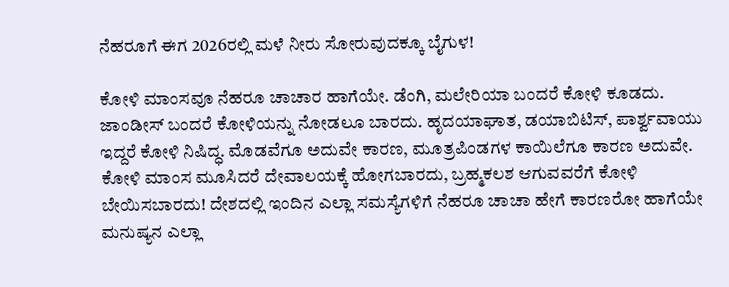ನೆಹರೂಗೆ ಈಗ 2026ರಲ್ಲಿ ಮಳೆ ನೀರು ಸೋರುವುದಕ್ಕೂ ಬೈಗುಳ!

ಕೋಳಿ ಮಾಂಸವೂ ನೆಹರೂ ಚಾಚಾರ ಹಾಗೆಯೇ. ಡೆಂಗಿ, ಮಲೇರಿಯಾ ಬಂದರೆ ಕೋಳಿ ಕೂಡದು. ಜಾಂಡೀಸ್ ಬಂದರೆ ಕೋಳಿಯನ್ನು ನೋಡಲೂ ಬಾರದು. ಹೃದಯಾಘಾತ, ಡಯಾಬಿಟಿಸ್, ಪಾರ್ಶ್ವವಾಯು ಇದ್ದರೆ ಕೋಳಿ ನಿಷಿದ್ಧ. ಮೊಡವೆಗೂ ಅದುವೇ ಕಾರಣ, ಮೂತ್ರಪಿಂಡಗಳ ಕಾಯಿಲೆಗೂ ಕಾರಣ ಅದುವೇ. ಕೋಳಿ ಮಾಂಸ ಮೂಸಿದರೆ ದೇವಾಲಯಕ್ಕೆ ಹೋಗಬಾರದು, ಬ್ರಹ್ಮಕಲಶ ಆಗುವವರೆಗೆ ಕೋಳಿ ಬೇಯಿಸಬಾರದು! ದೇಶದಲ್ಲಿ ಇಂದಿನ ಎಲ್ಲಾ ಸಮಸ್ಯೆಗಳಿಗೆ ನೆಹರೂ ಚಾಚಾ ಹೇಗೆ ಕಾರಣರೋ ಹಾಗೆಯೇ ಮನುಷ್ಯನ ಎಲ್ಲಾ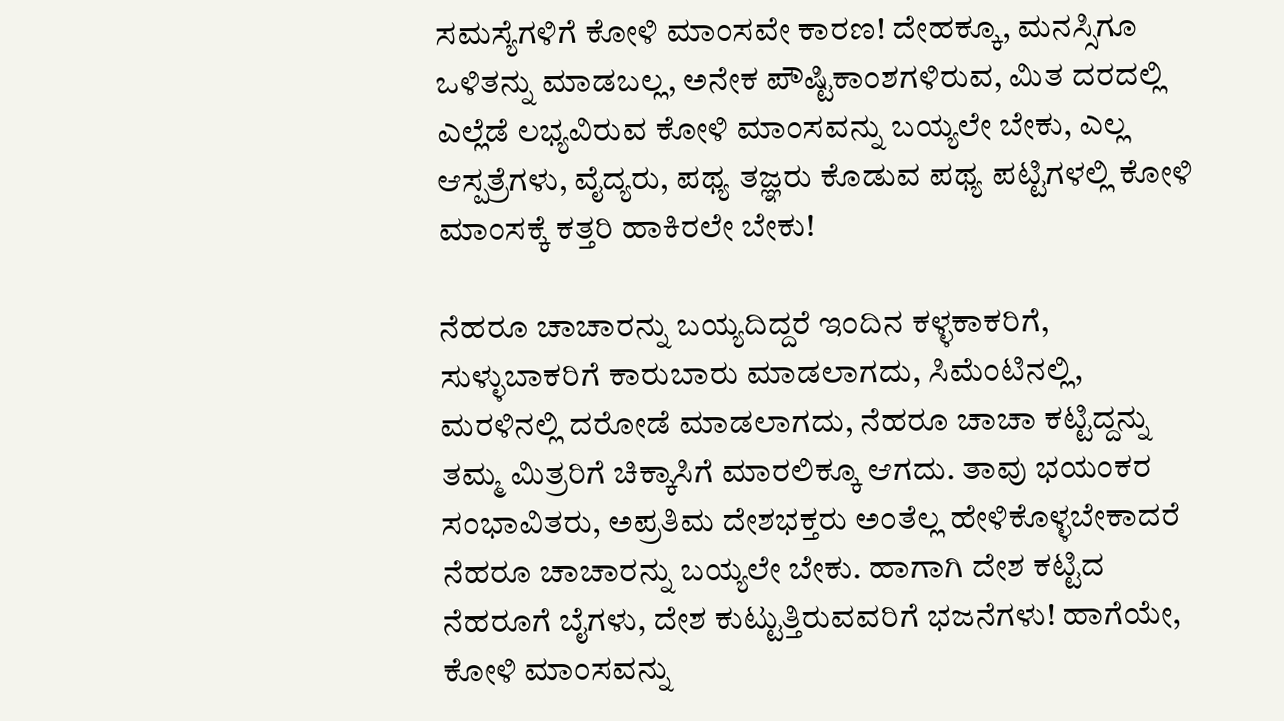ಸಮಸ್ಯೆಗಳಿಗೆ ಕೋಳಿ ಮಾಂಸವೇ ಕಾರಣ! ದೇಹಕ್ಕೂ, ಮನಸ್ಸಿಗೂ ಒಳಿತನ್ನು ಮಾಡಬಲ್ಲ, ಅನೇಕ ಪೌಷ್ಟಿಕಾಂಶಗಳಿರುವ, ಮಿತ ದರದಲ್ಲಿ ಎಲ್ಲೆಡೆ ಲಭ್ಯವಿರುವ ಕೋಳಿ ಮಾಂಸವನ್ನು ಬಯ್ಯಲೇ ಬೇಕು, ಎಲ್ಲ ಆಸ್ಪತ್ರೆಗಳು, ವೈದ್ಯರು, ಪಥ್ಯ ತಜ್ಞರು ಕೊಡುವ ಪಥ್ಯ ಪಟ್ಟಿಗಳಲ್ಲಿ ಕೋಳಿ ಮಾಂಸಕ್ಕೆ ಕತ್ತರಿ ಹಾಕಿರಲೇ ಬೇಕು!

ನೆಹರೂ ಚಾಚಾರನ್ನು ಬಯ್ಯದಿದ್ದರೆ ಇಂದಿನ ಕಳ್ಳಕಾಕರಿಗೆ, ಸುಳ್ಳುಬಾಕರಿಗೆ ಕಾರುಬಾರು ಮಾಡಲಾಗದು, ಸಿಮೆಂಟಿನಲ್ಲಿ, ಮರಳಿನಲ್ಲಿ ದರೋಡೆ ಮಾಡಲಾಗದು, ನೆಹರೂ ಚಾಚಾ ಕಟ್ಟಿದ್ದನ್ನು ತಮ್ಮ ಮಿತ್ರರಿಗೆ ಚಿಕ್ಕಾಸಿಗೆ ಮಾರಲಿಕ್ಕೂ ಆಗದು. ತಾವು ಭಯಂಕರ ಸಂಭಾವಿತರು, ಅಪ್ರತಿಮ ದೇಶಭಕ್ತರು ಅಂತೆಲ್ಲ ಹೇಳಿಕೊಳ್ಳಬೇಕಾದರೆ ನೆಹರೂ ಚಾಚಾರನ್ನು ಬಯ್ಯಲೇ ಬೇಕು. ಹಾಗಾಗಿ ದೇಶ ಕಟ್ಟಿದ ನೆಹರೂಗೆ ಬೈಗಳು, ದೇಶ ಕುಟ್ಟುತ್ತಿರುವವರಿಗೆ ಭಜನೆಗಳು! ಹಾಗೆಯೇ, ಕೋಳಿ ಮಾಂಸವನ್ನು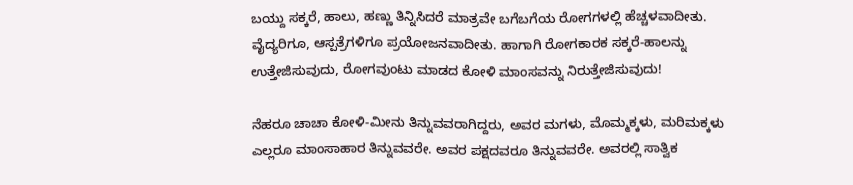ಬಯ್ದು ಸಕ್ಕರೆ, ಹಾಲು, ಹಣ್ಣು ತಿನ್ನಿಸಿದರೆ ಮಾತ್ರವೇ ಬಗೆಬಗೆಯ ರೋಗಗಳಲ್ಲಿ ಹೆಚ್ಚಳವಾದೀತು. ವೈದ್ಯರಿಗೂ, ಆಸ್ಪತ್ರೆಗಳಿಗೂ ಪ್ರಯೋಜನವಾದೀತು. ಹಾಗಾಗಿ ರೋಗಕಾರಕ ಸಕ್ಕರೆ-ಹಾಲನ್ನು ಉತ್ತೇಜಿಸುವುದು, ರೋಗವುಂಟು ಮಾಡದ ಕೋಳಿ ಮಾಂಸವನ್ನು ನಿರುತ್ತೇಜಿಸುವುದು!

ನೆಹರೂ ಚಾಚಾ ಕೋಳಿ-ಮೀನು ತಿನ್ನುವವರಾಗಿದ್ದರು, ಅವರ ಮಗಳು, ಮೊಮ್ಮಕ್ಕಳು, ಮರಿಮಕ್ಕಳು ಎಲ್ಲರೂ ಮಾಂಸಾಹಾರ ತಿನ್ನುವವರೇ. ಅವರ ಪಕ್ಷದವರೂ ತಿನ್ನುವವರೇ. ಅವರಲ್ಲಿ ಸಾತ್ವಿಕ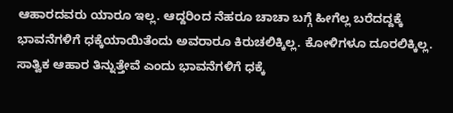ಆಹಾರದವರು ಯಾರೂ ಇಲ್ಲ. ಆದ್ದರಿಂದ ನೆಹರೂ ಚಾಚಾ ಬಗ್ಗೆ ಹೀಗೆಲ್ಲ ಬರೆದದ್ದಕ್ಕೆ ಭಾವನೆಗಳಿಗೆ ಧಕ್ಕೆಯಾಯಿತೆಂದು ಅವರಾರೂ ಕಿರುಚಲಿಕ್ಕಿಲ್ಲ. ಕೋಳಿಗಳೂ ದೂರಲಿಕ್ಕಿಲ್ಲ. ಸಾತ್ವಿಕ ಆಹಾರ ತಿನ್ನುತ್ತೇವೆ ಎಂದು ಭಾವನೆಗಳಿಗೆ ಧಕ್ಕೆ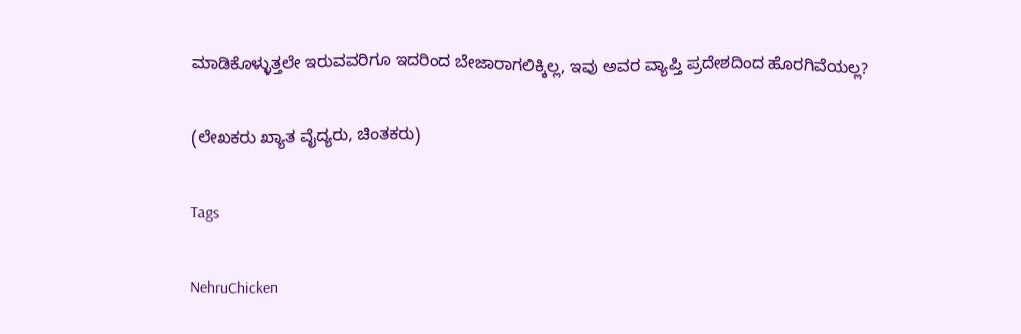ಮಾಡಿಕೊಳ್ಳುತ್ತಲೇ ಇರುವವರಿಗೂ ಇದರಿಂದ ಬೇಜಾರಾಗಲಿಕ್ಕಿಲ್ಲ, ಇವು ಅವರ ವ್ಯಾಪ್ತಿ ಪ್ರದೇಶದಿಂದ ಹೊರಗಿವೆಯಲ್ಲ?

(ಲೇಖಕರು ಖ್ಯಾತ ವೈದ್ಯರು, ಚಿಂತಕರು)

Tags

NehruChicken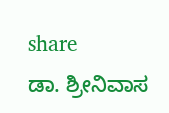share
ಡಾ. ಶ್ರೀನಿವಾಸ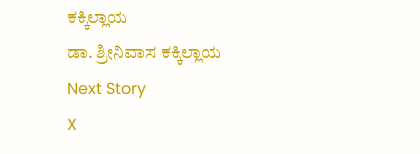ಕಕ್ಕಿಲ್ಲಾಯ
ಡಾ. ಶ್ರೀನಿವಾಸ ಕಕ್ಕಿಲ್ಲಾಯ
Next Story
X